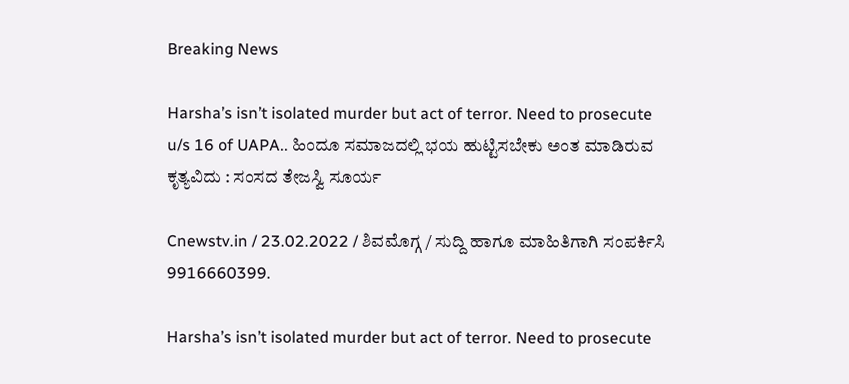Breaking News

Harsha’s isn’t isolated murder but act of terror. Need to prosecute u/s 16 of UAPA.. ಹಿಂದೂ ಸಮಾಜದಲ್ಲಿ ಭಯ ಹುಟ್ಟಿಸಬೇಕು ಅಂತ ಮಾಡಿರುವ ಕೃತ್ಯವಿದು : ಸಂಸದ ತೇಜಸ್ವಿ ಸೂರ್ಯ

Cnewstv.in / 23.02.2022 / ಶಿವಮೊಗ್ಗ / ಸುದ್ದಿ ಹಾಗೂ ಮಾಹಿತಿಗಾಗಿ ಸಂಪರ್ಕಿಸಿ 9916660399.

Harsha’s isn’t isolated murder but act of terror. Need to prosecute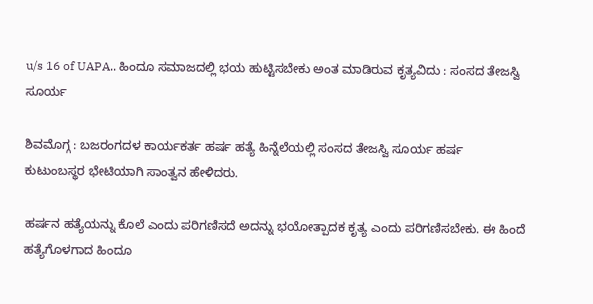u/s 16 of UAPA.. ಹಿಂದೂ ಸಮಾಜದಲ್ಲಿ ಭಯ ಹುಟ್ಟಿಸಬೇಕು ಅಂತ ಮಾಡಿರುವ ಕೃತ್ಯವಿದು : ಸಂಸದ ತೇಜಸ್ವಿ ಸೂರ್ಯ

ಶಿವಮೊಗ್ಗ : ಬಜರಂಗದಳ ಕಾರ್ಯಕರ್ತ ಹರ್ಷ ಹತ್ಯೆ ಹಿನ್ನೆಲೆಯಲ್ಲಿ ಸಂಸದ ತೇಜಸ್ವಿ ಸೂರ್ಯ ಹರ್ಷ
ಕುಟುಂಬಸ್ಥರ ಭೇಟಿಯಾಗಿ ಸಾಂತ್ವನ ಹೇಳಿದರು.

ಹರ್ಷನ ಹತ್ಯೆಯನ್ನು ಕೊಲೆ ಎಂದು ಪರಿಗಣಿಸದೆ ಅದನ್ನು ಭಯೋತ್ಪಾದಕ ಕೃತ್ಯ ಎಂದು ಪರಿಗಣಿಸಬೇಕು. ಈ ಹಿಂದೆ ಹತ್ಯೆಗೊಳಗಾದ ಹಿಂದೂ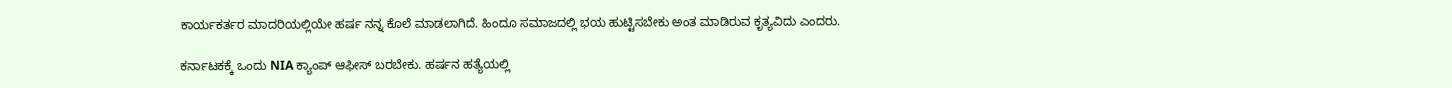ಕಾರ್ಯಕರ್ತರ ಮಾದರಿಯಲ್ಲಿಯೇ ಹರ್ಷ ನನ್ನ ಕೊಲೆ ಮಾಡಲಾಗಿದೆ. ಹಿಂದೂ ಸಮಾಜದಲ್ಲಿ ಭಯ ಹುಟ್ಟಿಸಬೇಕು ಅಂತ ಮಾಡಿರುವ ಕೃತ್ಯವಿದು ಎಂದರು.

ಕರ್ನಾಟಕಕ್ಕೆ ಒಂದು NIA ಕ್ಯಾಂಪ್ ಆಫೀಸ್ ಬರಬೇಕು. ಹರ್ಷನ ಹತ್ಯೆಯಲ್ಲಿ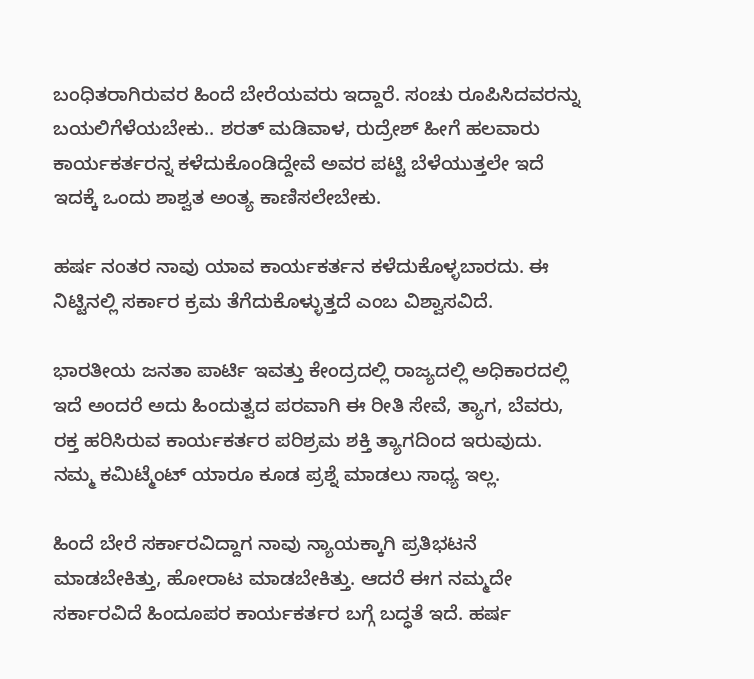ಬಂಧಿತರಾಗಿರುವರ ಹಿಂದೆ ಬೇರೆಯವರು ಇದ್ದಾರೆ. ಸಂಚು ರೂಪಿಸಿದವರನ್ನು ಬಯಲಿಗೆಳೆಯಬೇಕು.. ಶರತ್ ಮಡಿವಾಳ, ರುದ್ರೇಶ್ ಹೀಗೆ ಹಲವಾರು ಕಾರ್ಯಕರ್ತರನ್ನ ಕಳೆದುಕೊಂಡಿದ್ದೇವೆ ಅವರ ಪಟ್ಟಿ ಬೆಳೆಯುತ್ತಲೇ ಇದೆ ಇದಕ್ಕೆ ಒಂದು ಶಾಶ್ವತ ಅಂತ್ಯ ಕಾಣಿಸಲೇಬೇಕು.

ಹರ್ಷ ನಂತರ ನಾವು ಯಾವ ಕಾರ್ಯಕರ್ತನ ಕಳೆದುಕೊಳ್ಳಬಾರದು. ಈ ನಿಟ್ಟಿನಲ್ಲಿ ಸರ್ಕಾರ ಕ್ರಮ ತೆಗೆದುಕೊಳ್ಳುತ್ತದೆ ಎಂಬ ವಿಶ್ವಾಸವಿದೆ.

ಭಾರತೀಯ ಜನತಾ ಪಾರ್ಟಿ ಇವತ್ತು ಕೇಂದ್ರದಲ್ಲಿ ರಾಜ್ಯದಲ್ಲಿ ಅಧಿಕಾರದಲ್ಲಿ ಇದೆ ಅಂದರೆ ಅದು ಹಿಂದುತ್ವದ ಪರವಾಗಿ ಈ ರೀತಿ ಸೇವೆ, ತ್ಯಾಗ, ಬೆವರು, ರಕ್ತ ಹರಿಸಿರುವ ಕಾರ್ಯಕರ್ತರ ಪರಿಶ್ರಮ ಶಕ್ತಿ ತ್ಯಾಗದಿಂದ ಇರುವುದು. ನಮ್ಮ ಕಮಿಟ್ಮೆಂಟ್ ಯಾರೂ ಕೂಡ ಪ್ರಶ್ನೆ ಮಾಡಲು ಸಾಧ್ಯ ಇಲ್ಲ.

ಹಿಂದೆ ಬೇರೆ ಸರ್ಕಾರವಿದ್ದಾಗ ನಾವು ನ್ಯಾಯಕ್ಕಾಗಿ ಪ್ರತಿಭಟನೆ ಮಾಡಬೇಕಿತ್ತು, ಹೋರಾಟ ಮಾಡಬೇಕಿತ್ತು. ಆದರೆ ಈಗ ನಮ್ಮದೇ ಸರ್ಕಾರವಿದೆ ಹಿಂದೂಪರ ಕಾರ್ಯಕರ್ತರ ಬಗ್ಗೆ ಬದ್ಧತೆ ಇದೆ. ಹರ್ಷ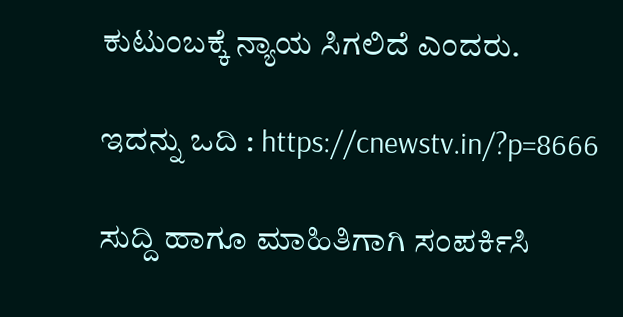ಕುಟುಂಬಕ್ಕೆ ನ್ಯಾಯ ಸಿಗಲಿದೆ ಎಂದರು.

ಇದನ್ನು ಒದಿ : https://cnewstv.in/?p=8666

ಸುದ್ದಿ ಹಾಗೂ ಮಾಹಿತಿಗಾಗಿ ಸಂಪರ್ಕಿಸಿ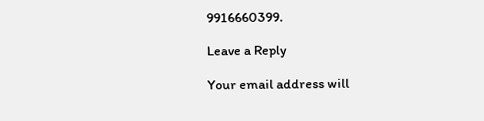9916660399.

Leave a Reply

Your email address will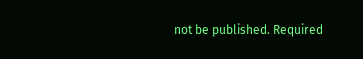not be published. Required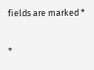fields are marked *

*